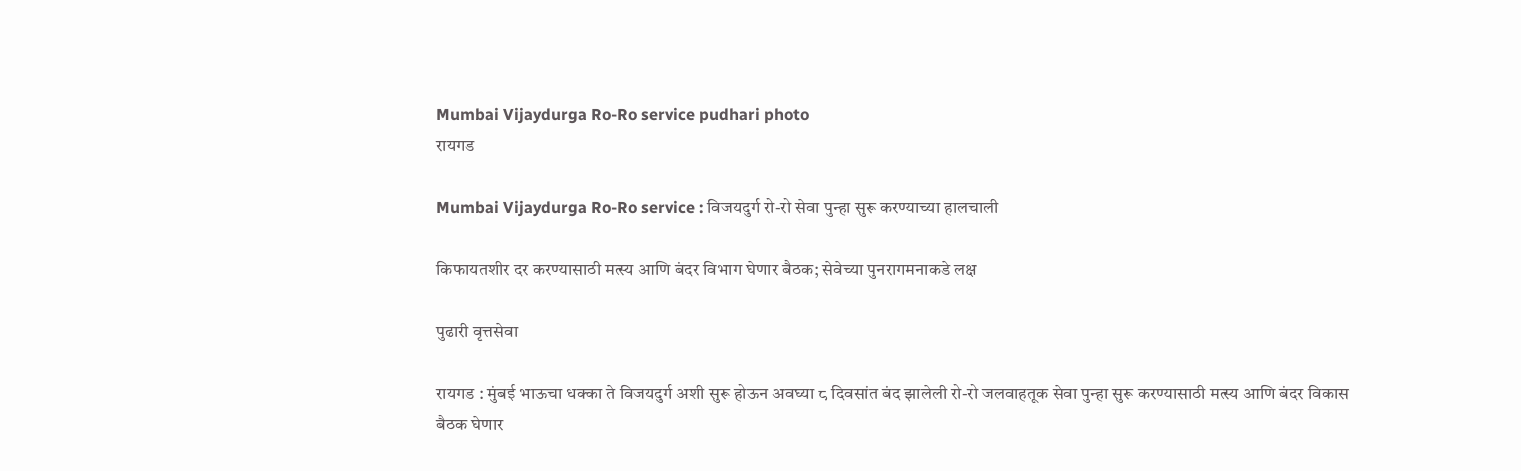Mumbai Vijaydurga Ro-Ro service pudhari photo
रायगड

Mumbai Vijaydurga Ro-Ro service : विजयदुर्ग रो-रो सेवा पुन्हा सुरू करण्याच्या हालचाली

किफायतशीर दर करण्यासाठी मत्‍स्य आणि बंदर विभाग घेणार बैठक; सेवेच्या पुनरागमनाकडे लक्ष

पुढारी वृत्तसेवा

रायगड : मुंबई भाऊचा धक्का ते विजयदुर्ग अशी सुरू होऊन अवघ्या ८ दिवसांत बंद झालेली रो-रो जलवाहतूक सेवा पुन्हा सुरू करण्यासाठी मत्‍स्य आणि बंदर विकास बैठक घेणार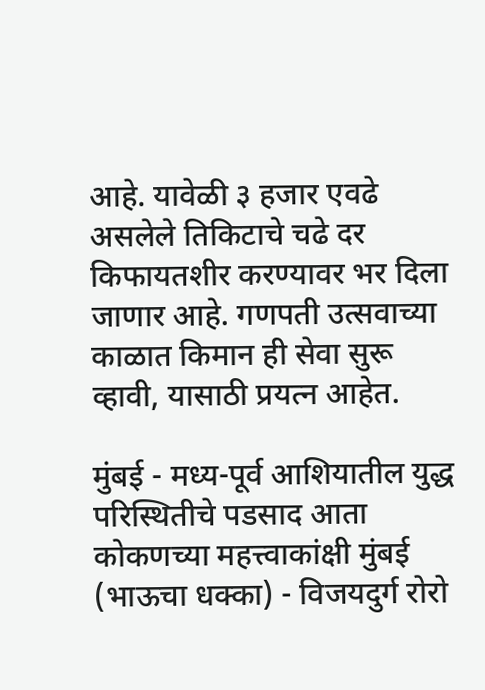आहे. यावेळी ३ हजार एवढे असलेले तिकिटाचे चढे दर किफायतशीर करण्यावर भर दिला जाणार आहे. गणपती उत्‍सवाच्या काळात किमान ही सेवा सुरू व्हावी, यासाठी प्रयत्‍न आहेत.

मुंबई - मध्य-पूर्व आशियातील युद्ध परिस्थितीचे पडसाद आता कोकणच्या महत्त्वाकांक्षी मुंबई (भाऊचा धक्का) - विजयदुर्ग रोरो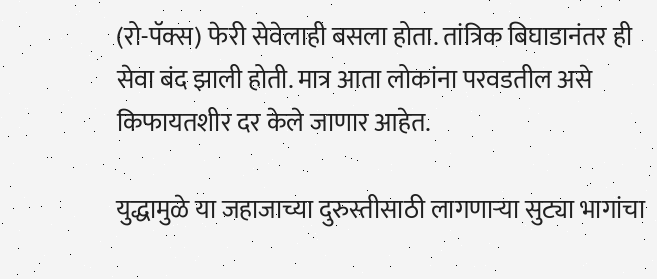(रो-पॅक्स) फेरी सेवेलाही बसला होता. तांत्रिक बिघाडानंतर ही सेवा बंद झाली होती. मात्र आता लोकांना परवडतील असे किफायतशीर दर केले जाणार आहेत.

युद्धामुळे या जहाजाच्या दुरुस्तीसाठी लागणाऱ्या सुट्या भागांचा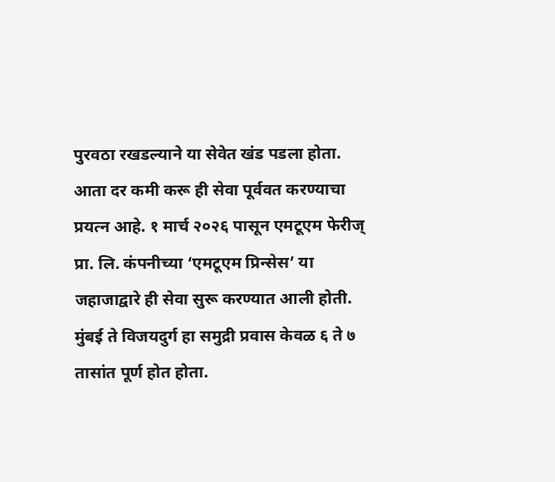पुरवठा रखडल्याने या सेवेत खंड पडला होता. आता दर कमी करू ही सेवा पूर्ववत करण्याचा प्रयत्‍न आहे. १ मार्च २०२६ पासून एमटूएम फेरीज् प्रा. लि. कंपनीच्या ‘एमटूएम प्रिन्सेस’ या जहाजाद्वारे ही सेवा सुरू करण्यात आली होती. मुंबई ते विजयदुर्ग हा समुद्री प्रवास केवळ ६ ते ७ तासांत पूर्ण होत होता.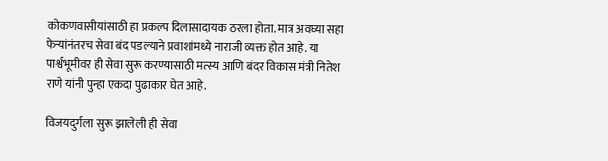कोकणवासीयांसाठी हा प्रकल्प दिलासादायक ठरला होता. मात्र अवघ्या सहा फेऱ्यांनंतरच सेवा बंद पडल्याने प्रवाशांमध्ये नाराजी व्यक्त होत आहे. या पार्श्वभूमीवर ही सेवा सुरू करण्यासाठी मत्‍स्य आणि बंदर विकास मंत्री नितेश राणे यांनी पुन्हा एकदा पुढाकार घेत आहे.

विजयदुर्गला सुरू झालेली ही सेवा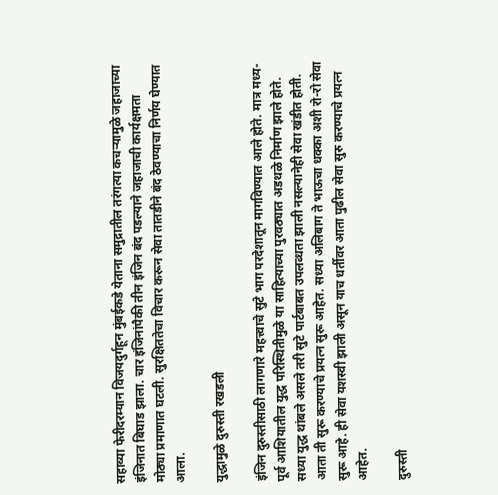सहाव्या फेरीदरम्यान विजयदुर्गहून मुंबईकडे येताना समुद्रातील तरंगत्या कचऱ्यामुळे जहाजाच्या इंजिनात बिघाड झाला. चार इंजिनांपैकी तीन इंजिन बंद पडल्याने जहाजाची कार्यक्षमता मोठ्या प्रमाणात घटली. सुरक्षिततेचा विचार करून सेवा तातडीने बंद ठेवण्याचा निर्णय घेण्यात आला.

युद्धामुळे दुरुस्ती रखडली

इंजिन दुरुस्तीसाठी लागणारे महत्त्वाचे सुटे भाग परदेशातून मागविण्यात आले होते. मात्र मध्य-पूर्व आशियातील युद्ध परिस्थितीमुळे या साहित्याच्या पुरवठ्यात अडथळे निर्माण झाले होते. सध्या युद्ध थांबले असले तरी सुटे पार्टबाबत उपलब्धता झाली नसल्यानेही सेवा खंडीत होती. आता ती सुरू करण्याचे प्रयत्‍न सुरू आहेत. सध्या अलिबाग ते भाऊचा धक्का अशी रो-रो सेवा सुरू आहे. ही सेवा यशस्वी झाली असून याच धर्तीवर आता पुढील सेवा सुरु करण्याचे प्रयत्‍न आहेत.

दुरुस्ती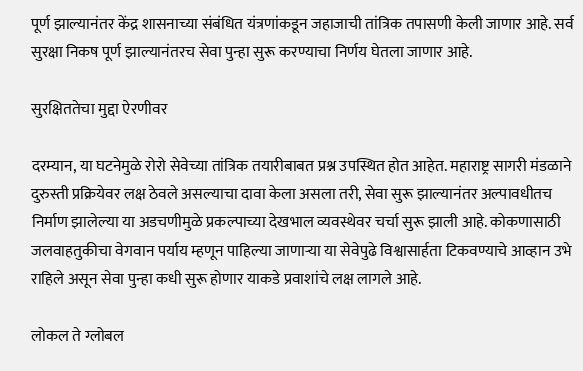पूर्ण झाल्यानंतर केंद्र शासनाच्या संबंधित यंत्रणांकडून जहाजाची तांत्रिक तपासणी केली जाणार आहे. सर्व सुरक्षा निकष पूर्ण झाल्यानंतरच सेवा पुन्हा सुरू करण्याचा निर्णय घेतला जाणार आहे.

सुरक्षिततेचा मुद्दा ऐरणीवर

दरम्यान, या घटनेमुळे रोरो सेवेच्या तांत्रिक तयारीबाबत प्रश्न उपस्थित होत आहेत. महाराष्ट्र सागरी मंडळाने दुरुस्ती प्रक्रियेवर लक्ष ठेवले असल्याचा दावा केला असला तरी, सेवा सुरू झाल्यानंतर अल्पावधीतच निर्माण झालेल्या या अडचणीमुळे प्रकल्पाच्या देखभाल व्यवस्थेवर चर्चा सुरू झाली आहे. कोकणासाठी जलवाहतुकीचा वेगवान पर्याय म्हणून पाहिल्या जाणाऱ्या या सेवेपुढे विश्वासार्हता टिकवण्याचे आव्हान उभे राहिले असून सेवा पुन्हा कधी सुरू होणार याकडे प्रवाशांचे लक्ष लागले आहे.

लोकल ते ग्लोबल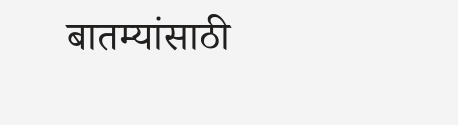बातम्यांसाठी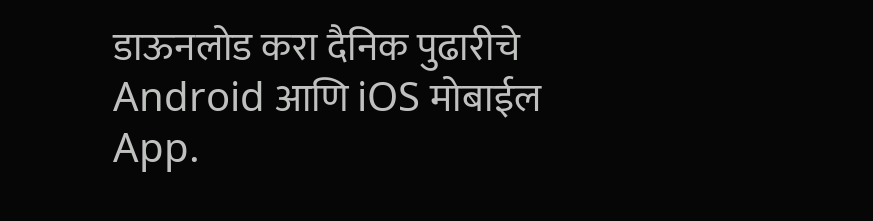डाऊनलोड करा दैनिक पुढारीचे Android आणि iOS मोबाईल App.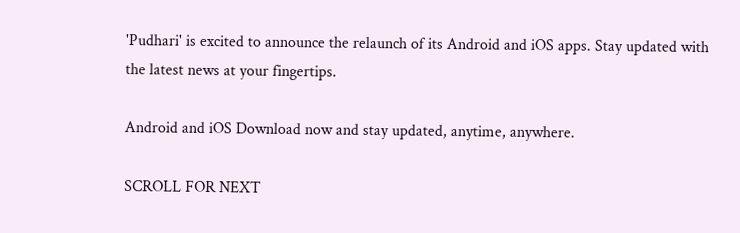'Pudhari' is excited to announce the relaunch of its Android and iOS apps. Stay updated with the latest news at your fingertips.

Android and iOS Download now and stay updated, anytime, anywhere.

SCROLL FOR NEXT